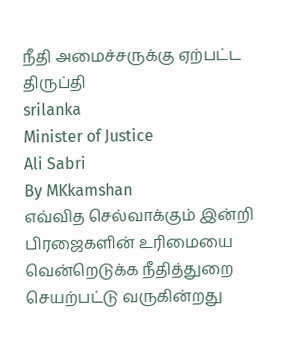நீதி அமைச்சருக்கு ஏற்பட்ட திருப்தி
srilanka
Minister of Justice
Ali Sabri
By MKkamshan
எவ்வித செல்வாக்கும் இன்றி பிரஜைகளின் உரிமையை வென்றெடுக்க நீதித்துறை செயற்பட்டு வருகின்றது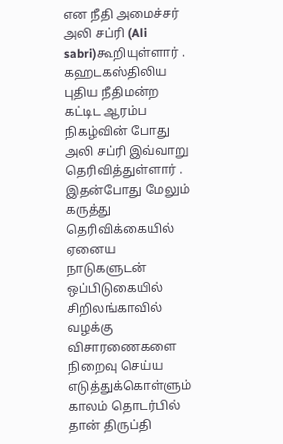என நீதி அமைச்சர் அலி சப்ரி (Ali sabri)கூறியுள்ளார் .
கஹடகஸ்திலிய புதிய நீதிமன்ற கட்டிட ஆரம்ப நிகழ்வின் போது அலி சப்ரி இவ்வாறு தெரிவித்துள்ளார் .
இதன்போது மேலும் கருத்து தெரிவிக்கையில் ஏனைய நாடுகளுடன் ஒப்பிடுகையில் சிறிலங்காவில் வழக்கு விசாரணைகளை நிறைவு செய்ய எடுத்துக்கொள்ளும் காலம் தொடர்பில் தான் திருப்தி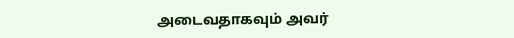அடைவதாகவும் அவர்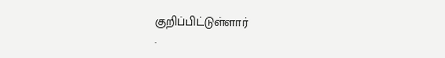குறிப்பிட்டுள்ளார்
.